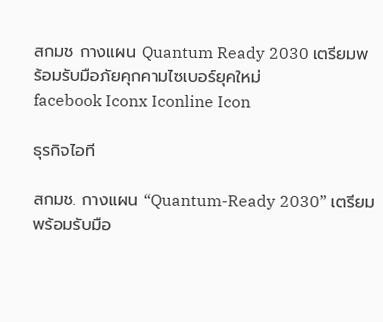สกมช กางแผน Quantum Ready 2030 เตรียมพร้อมรับมือภัยคุกคามไซเบอร์ยุคใหม่
facebook Iconx Iconline Icon

ธุรกิจไอที

สกมช. กางแผน “Quantum-Ready 2030” เตรียมพร้อมรับมือ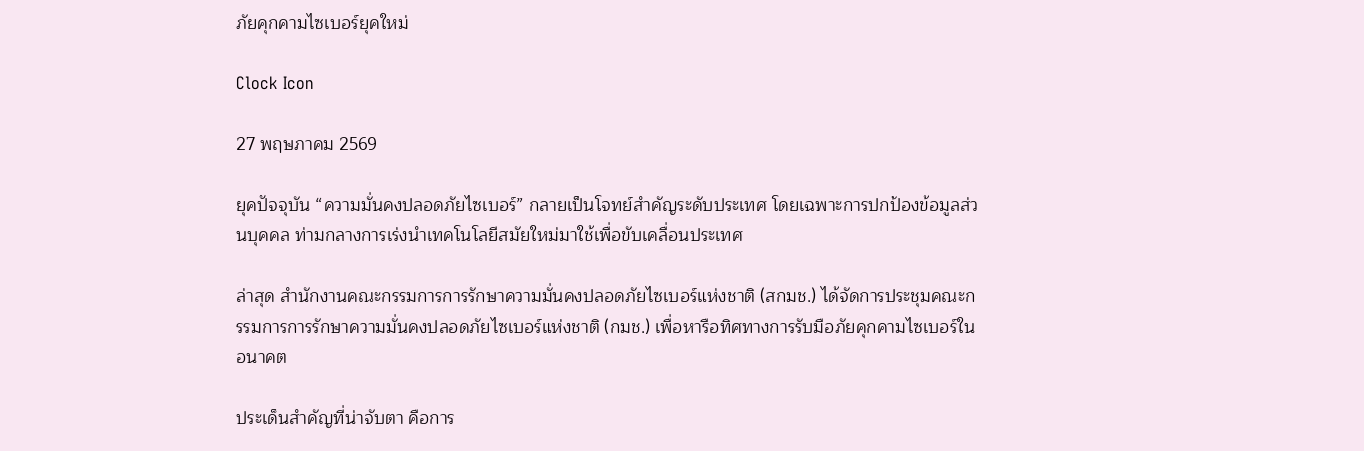ภัยคุกคามไซเบอร์ยุคใหม่

Clock Icon

27 พฤษภาคม 2569

ยุคปัจจุบัน “ความมั่นคงปลอดภัยไซเบอร์” กลายเป็นโจทย์สำคัญระดับประเทศ โดยเฉพาะการปกป้องข้อมูลส่วนบุคคล ท่ามกลางการเร่งนำเทคโนโลยีสมัยใหม่มาใช้เพื่อขับเคลื่อนประเทศ

ล่าสุด สำนักงานคณะกรรมการการรักษาความมั่นคงปลอดภัยไซเบอร์แห่งชาติ (สกมช.) ได้จัดการประชุมคณะกรรมการการรักษาความมั่นคงปลอดภัยไซเบอร์แห่งชาติ (กมช.) เพื่อหารือทิศทางการรับมือภัยคุกคามไซเบอร์ในอนาคต

ประเด็นสำคัญที่น่าจับตา คือการ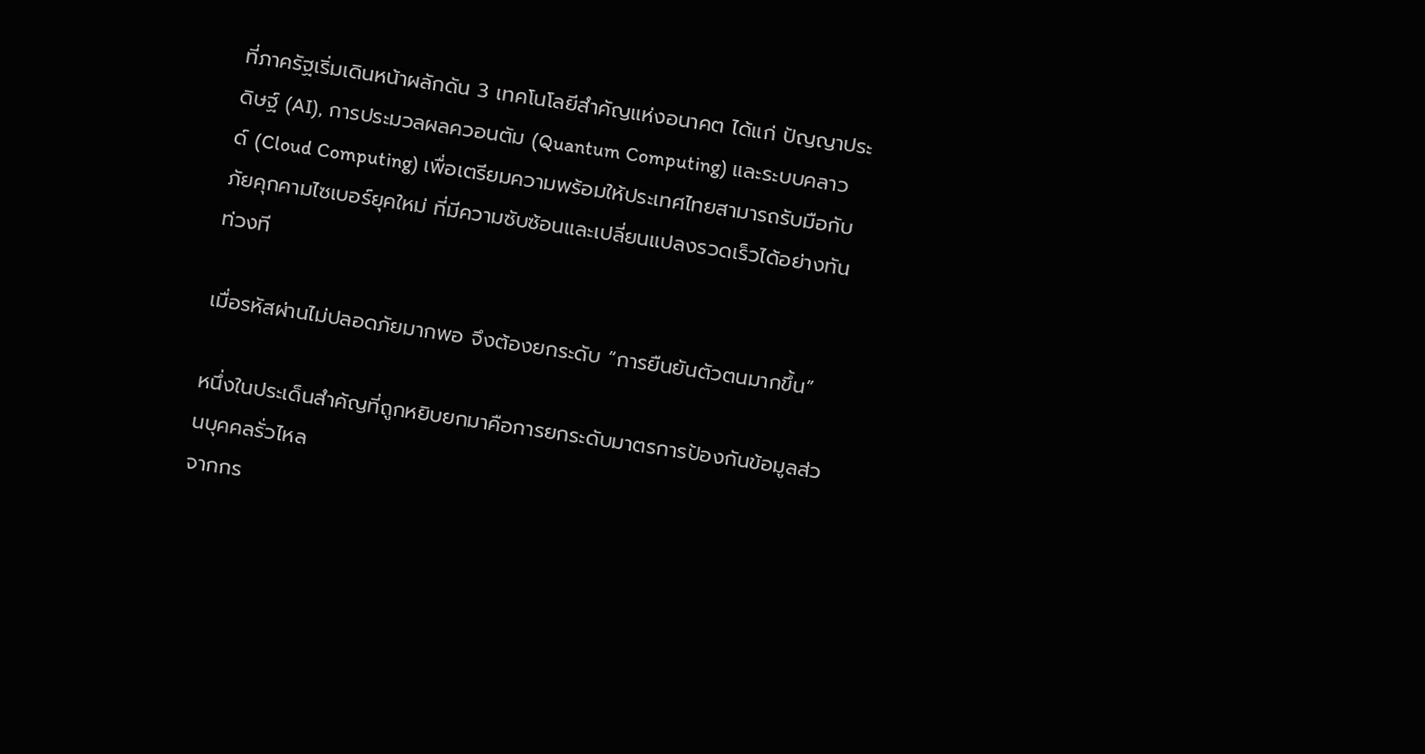ที่ภาครัฐเริ่มเดินหน้าผลักดัน 3 เทคโนโลยีสำคัญแห่งอนาคต ได้แก่ ปัญญาประดิษฐ์ (AI), การประมวลผลควอนตัม (Quantum Computing) และระบบคลาวด์ (Cloud Computing) เพื่อเตรียมความพร้อมให้ประเทศไทยสามารถรับมือกับภัยคุกคามไซเบอร์ยุคใหม่ ที่มีความซับซ้อนและเปลี่ยนแปลงรวดเร็วได้อย่างทันท่วงที

เมื่อรหัสผ่านไม่ปลอดภัยมากพอ จึงต้องยกระดับ “การยืนยันตัวตนมากขึ้น”

หนึ่งในประเด็นสำคัญที่ถูกหยิบยกมาคือการยกระดับมาตรการป้องกันข้อมูลส่วนบุคคลรั่วไหล
จากกร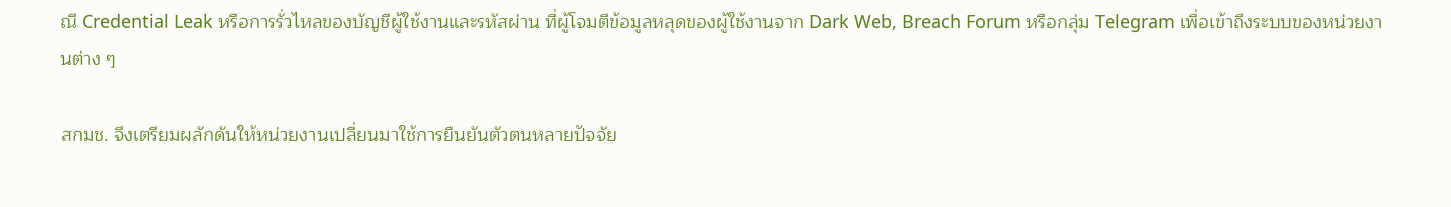ณี Credential Leak หรือการรั่วไหลของบัญชีผู้ใช้งานและรหัสผ่าน ที่ผู้โจมตีข้อมูลหลุดของผู้ใช้งานจาก Dark Web, Breach Forum หรือกลุ่ม Telegram เพื่อเข้าถึงระบบของหน่วยงานต่าง ๆ

สกมช. จึงเตรียมผลักดันให้หน่วยงานเปลี่ยนมาใช้การยืนยันตัวตนหลายปัจจัย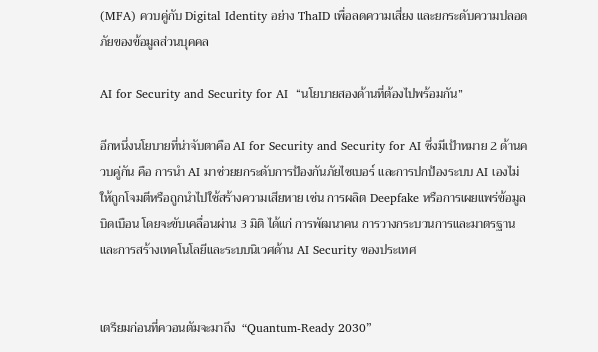(MFA) ควบคู่กับ Digital Identity อย่าง ThaID เพื่อลดความเสี่ยง และยกระดับความปลอดภัยของข้อมูลส่วนบุคคล

AI for Security and Security for AI  “นโยบายสองด้านที่ต้องไปพร้อมกัน”

อีกหนึ่งนโยบายที่น่าจับตาคือ AI for Security and Security for AI ซึ่งมีเป้าหมาย 2 ด้านควบคู่กัน คือ การนำ AI มาช่วยยกระดับการป้องกันภัยไซเบอร์ และการปกป้องระบบ AI เองไม่ให้ถูกโจมตีหรือถูกนำไปใช้สร้างความเสียหาย เช่น การผลิต Deepfake หรือการเผยแพร่ข้อมูลบิดเบือน โดยจะขับเคลื่อนผ่าน 3 มิติ ได้แก่ การพัฒนาคน การวางกระบวนการและมาตรฐาน และการสร้างเทคโนโลยีและระบบนิเวศด้าน AI Security ของประเทศ


เตรียมก่อนที่ควอนตัมจะมาถึง  “Quantum-Ready 2030”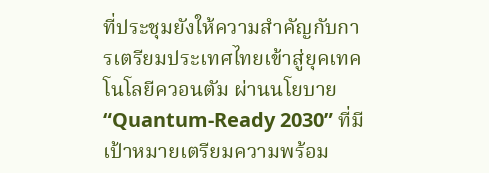ที่ประชุมยังให้ความสำคัญกับการเตรียมประเทศไทยเข้าสู่ยุคเทคโนโลยีควอนตัม ผ่านนโยบาย “Quantum-Ready 2030” ที่มีเป้าหมายเตรียมความพร้อม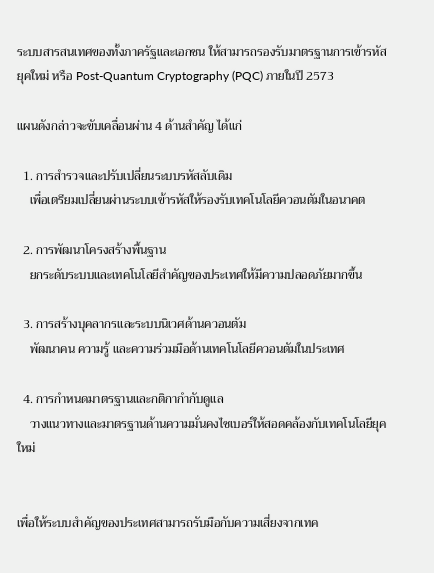ระบบสารสนเทศของทั้งภาครัฐและเอกชน ให้สามารถรองรับมาตรฐานการเข้ารหัสยุคใหม่ หรือ Post-Quantum Cryptography (PQC) ภายในปี 2573

แผนดังกล่าวจะขับเคลื่อนผ่าน 4 ด้านสำคัญ ได้แก่

  1. การสำรวจและปรับเปลี่ยนระบบรหัสลับเดิม
    เพื่อเตรียมเปลี่ยนผ่านระบบเข้ารหัสให้รองรับเทคโนโลยีควอนตัมในอนาคต

  2. การพัฒนาโครงสร้างพื้นฐาน
    ยกระดับระบบและเทคโนโลยีสำคัญของประเทศให้มีความปลอดภัยมากขึ้น

  3. การสร้างบุคลากรและระบบนิเวศด้านควอนตัม
    พัฒนาคน ความรู้ และความร่วมมือด้านเทคโนโลยีควอนตัมในประเทศ

  4. การกำหนดมาตรฐานและกติกากำกับดูแล
    วางแนวทางและมาตรฐานด้านความมั่นคงไซเบอร์ให้สอดคล้องกับเทคโนโลยียุคใหม่


เพื่อให้ระบบสำคัญของประเทศสามารถรับมือกับความเสี่ยงจากเทค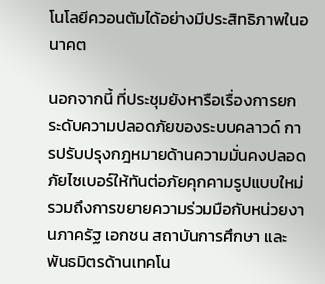โนโลยีควอนตัมได้อย่างมีประสิทธิภาพในอนาคต

นอกจากนี้ ที่ประชุมยังหารือเรื่องการยกระดับความปลอดภัยของระบบคลาวด์ การปรับปรุงกฎหมายด้านความมั่นคงปลอดภัยไซเบอร์ให้ทันต่อภัยคุกคามรูปแบบใหม่ รวมถึงการขยายความร่วมมือกับหน่วยงานภาครัฐ เอกชน สถาบันการศึกษา และพันธมิตรด้านเทคโน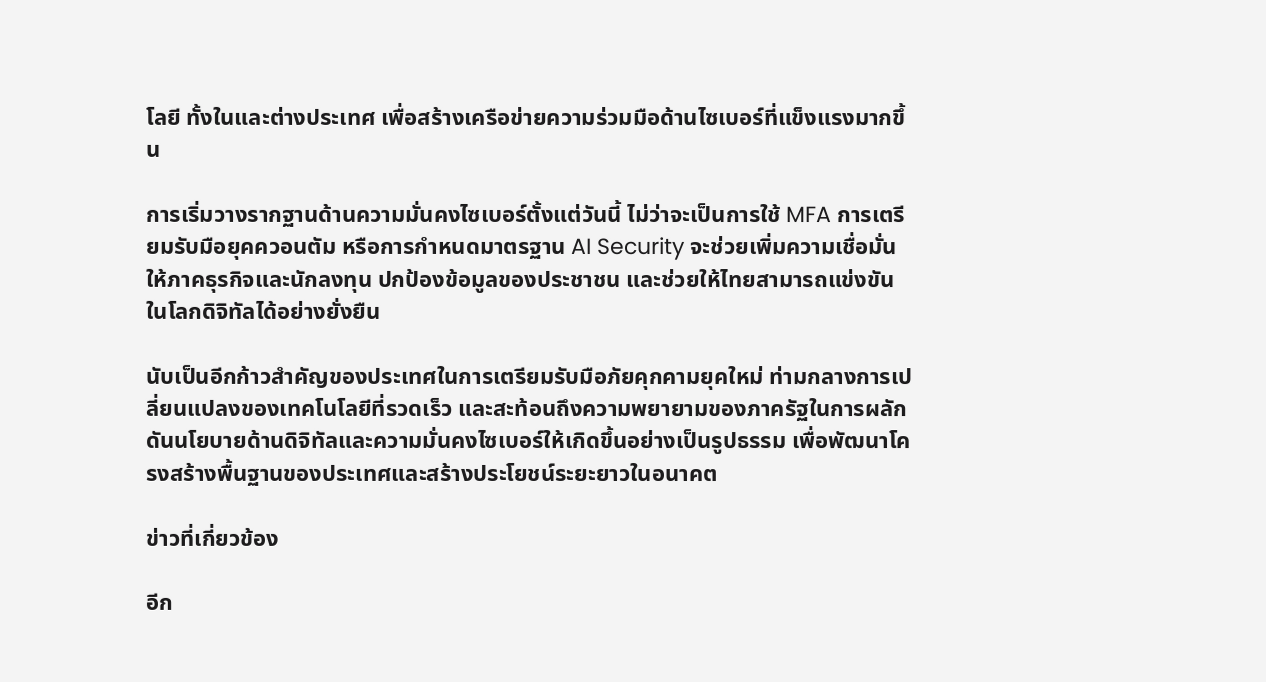โลยี ทั้งในและต่างประเทศ เพื่อสร้างเครือข่ายความร่วมมือด้านไซเบอร์ที่แข็งแรงมากขึ้น

การเริ่มวางรากฐานด้านความมั่นคงไซเบอร์ตั้งแต่วันนี้ ไม่ว่าจะเป็นการใช้ MFA การเตรียมรับมือยุคควอนตัม หรือการกำหนดมาตรฐาน AI Security จะช่วยเพิ่มความเชื่อมั่นให้ภาคธุรกิจและนักลงทุน ปกป้องข้อมูลของประชาชน และช่วยให้ไทยสามารถแข่งขันในโลกดิจิทัลได้อย่างยั่งยืน

นับเป็นอีกก้าวสำคัญของประเทศในการเตรียมรับมือภัยคุกคามยุคใหม่ ท่ามกลางการเปลี่ยนแปลงของเทคโนโลยีที่รวดเร็ว และสะท้อนถึงความพยายามของภาครัฐในการผลักดันนโยบายด้านดิจิทัลและความมั่นคงไซเบอร์ให้เกิดขึ้นอย่างเป็นรูปธรรม เพื่อพัฒนาโครงสร้างพื้นฐานของประเทศและสร้างประโยชน์ระยะยาวในอนาคต

ข่าวที่เกี่ยวข้อง

อีก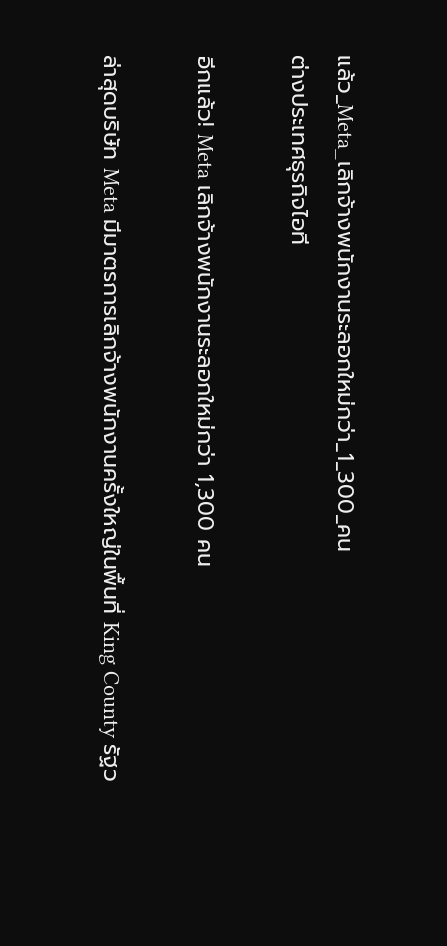แล้ว_Meta_เลิกจ้างพนักงานระลอกใหม่กว่า_1_300_คน
ต่างประเทศธุรกิจไอที

อีกแล้ว! Meta เลิกจ้างพนักงานระลอกใหม่กว่า 1,300 คน

ล่าสุดบริษัท Meta มีมาตรการเลิกจ้างพนักงานครั้งใหญ่ในพื้นที่ King County รัฐว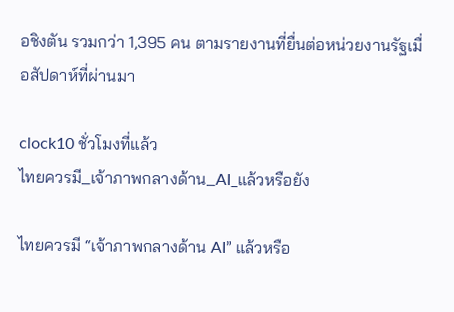อชิงตัน รวมกว่า 1,395 คน ตามรายงานที่ยื่นต่อหน่วยงานรัฐเมื่อสัปดาห์ที่ผ่านมา

clock10 ชั่วโมงที่แล้ว
ไทยควรมี_เจ้าภาพกลางด้าน_AI_แล้วหรือยัง

ไทยควรมี “เจ้าภาพกลางด้าน AI” แล้วหรือ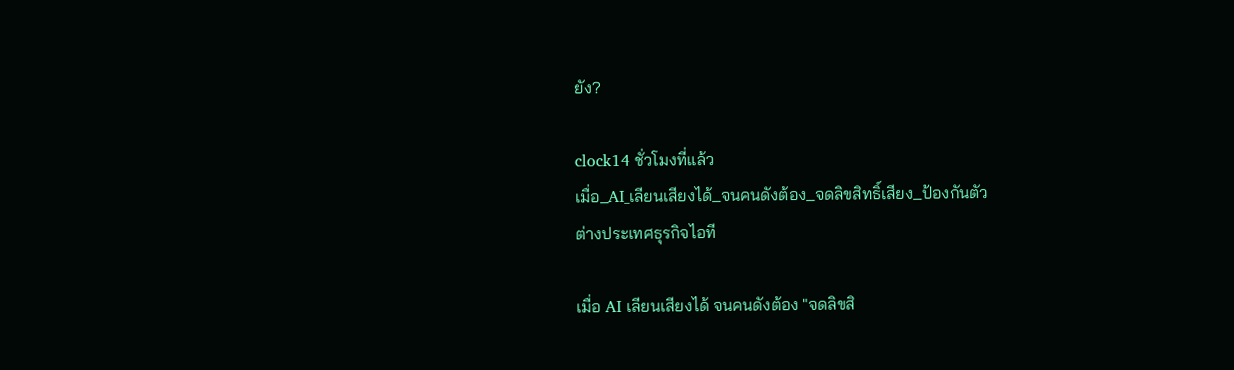ยัง?

clock14 ชั่วโมงที่แล้ว
เมื่อ_AI_เลียนเสียงได้_จนคนดังต้อง_จดลิขสิทธิ์เสียง_ป้องกันตัว
ต่างประเทศธุรกิจไอที

เมื่อ AI เลียนเสียงได้ จนคนดังต้อง "จดลิขสิ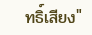ทธิ์เสียง"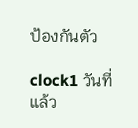ป้องกันตัว

clock1 วันที่แล้ว